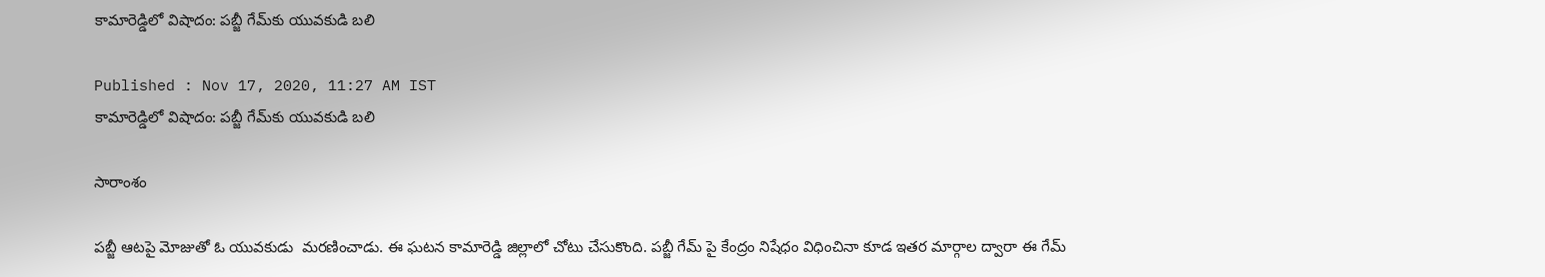కామారెడ్డిలో విషాదం: పబ్జీ గేమ్‌కు యువకుడి బలి

Published : Nov 17, 2020, 11:27 AM IST
కామారెడ్డిలో విషాదం: పబ్జీ గేమ్‌కు యువకుడి బలి

సారాంశం

పబ్జీ ఆటపై మోజుతో ఓ యువకుడు  మరణించాడు. ఈ ఘటన కామారెడ్డి జిల్లాలో చోటు చేసుకొంది. పబ్జీ గేమ్ పై కేంద్రం నిషేధం విధించినా కూడ ఇతర మార్గాల ద్వారా ఈ గేమ్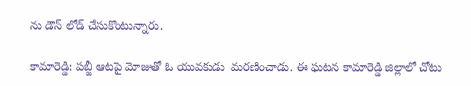ను డౌన్ లోడ్ చేసుకొంటున్నారు.

కామారెడ్డి: పబ్జీ ఆటపై మోజుతో ఓ యువకుడు  మరణించాడు. ఈ ఘటన కామారెడ్డి జిల్లాలో చోటు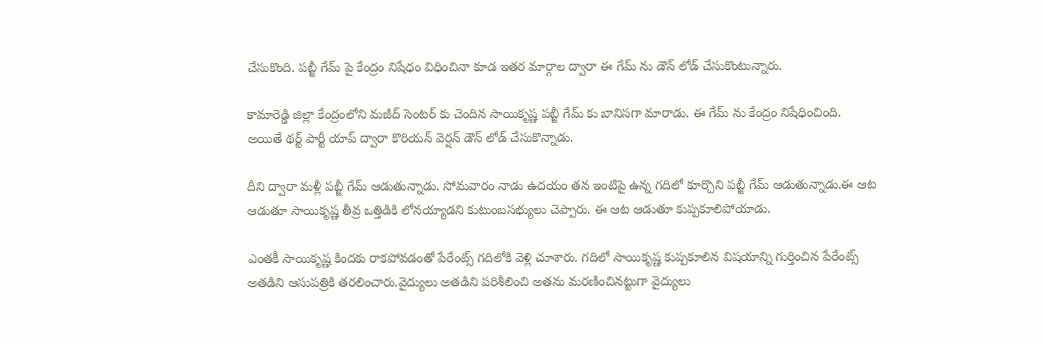చేసుకొంది. పబ్జీ గేమ్ పై కేంద్రం నిషేధం విధించినా కూడ ఇతర మార్గాల ద్వారా ఈ గేమ్ ను డౌన్ లోడ్ చేసుకొంటున్నారు.

కామారెడ్డి జిల్లా కేంద్రంలోని మజీద్ సెంటర్ కు చెందిన సాయికృష్ణ పబ్జీ గేమ్ కు బానిసగా మారాడు. ఈ గేమ్ ను కేంద్రం నిషేధించింది. అయితే థర్ట్ పార్టీ యాప్ ద్వారా కొరియన్ వెర్షన్ డౌన్ లోడ్ చేసుకొన్నాడు.

దీని ద్వారా మళ్లీ పబ్జీ గేమ్ ఆడుతున్నాడు. సోమవారం నాడు ఉదయం తన ఇంటిపై ఉన్న గదిలో కూర్చొని పబ్జీ గేమ్ ఆడుతున్నాడు.ఈ ఆట ఆడుతూ సాయికృష్ణ తీవ్ర ఒత్తిడికి లోనయ్యాడని కుటుంబసభ్యులు చెప్పారు. ఈ ఆట ఆడుతూ కుప్పకూలిపోయాడు.

ఎంతకీ సాయికృష్ణ కిందకు రాకపోవడంతో పేరేంట్స్ గదిలోకి వెళ్లి చూశారు. గదిలో సాయికృష్ణ కుప్పకూలిన విషయాన్ని గుర్తించిన పేరేంట్స్ అతడిని ఆసుపత్రికి తరలించారు.వైద్యులు అతడిని పరిశీలించి అతను మరణించినట్టుగా వైద్యులు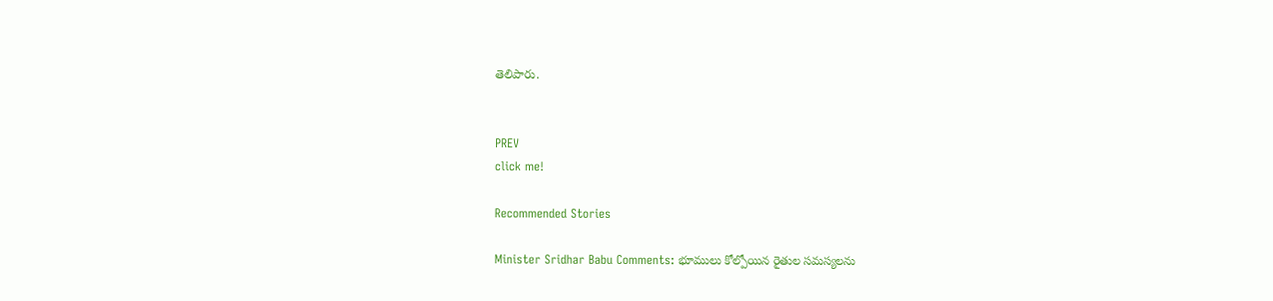తెలిపారు.


PREV
click me!

Recommended Stories

Minister Sridhar Babu Comments: భూములు కోల్పోయిన రైతుల సమస్యలను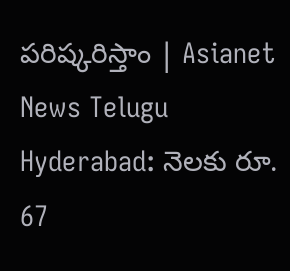పరిష్కరిస్తాం | Asianet News Telugu
Hyderabad: నెల‌కు రూ. 67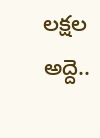ల‌క్ష‌ల అద్దె..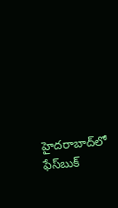హైద‌రాబాద్‌లో ఫేస్‌బుక్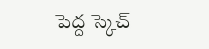పెద్ద స్కెచ్